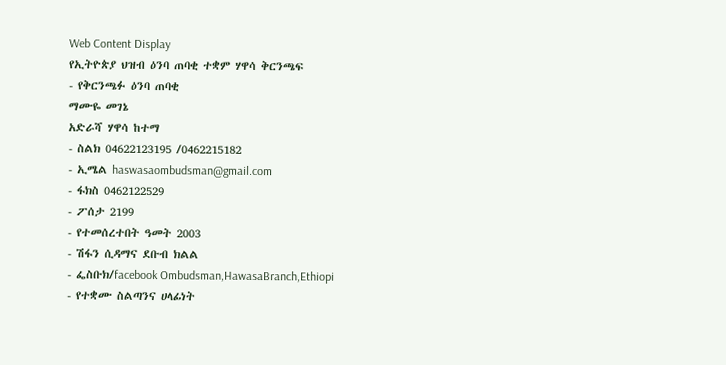Web Content Display
የኢትዮጵያ ህዝብ ዕንባ ጠባቂ ተቋም ሃዋሳ ቅርንጫፍ
- የቅርንጫፉ ዕንባ ጠባቂ
ማሙዬ መገኔ
አድራሻ ሃዋሳ ከተማ
- ስልክ 04622123195 /0462215182
- ኢሜል haswasaombudsman@gmail.com
- ፋክስ 0462122529
- ፖሰታ 2199
- የተመሰረተበት ዓመት 2003
- ሽፋን ሲዳማና ደቡብ ክልል
- ፌስቡክ/facebook Ombudsman,HawasaBranch,Ethiopi
- የተቋሙ ስልጣንና ሀላፊነት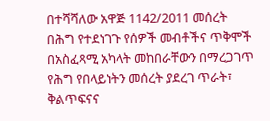በተሻሻለው አዋጅ 1142/2011 መሰረት በሕግ የተደነገጉ የሰዎች መብቶችና ጥቅሞች በአስፈጻሚ አካላት መከበራቸውን በማረጋገጥ የሕግ የበላይነትን መሰረት ያደረገ ጥራት፣ ቅልጥፍናና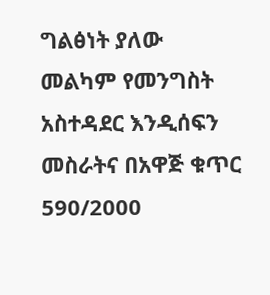ግልፅነት ያለው መልካም የመንግስት አስተዳደር እንዲሰፍን መስራትና በአዋጅ ቁጥር 590/2000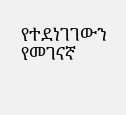የተደነገገውን የመገናኛ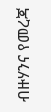ብዙሃንና የመረጃ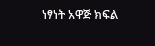ነፃነት አዋጅ ክፍል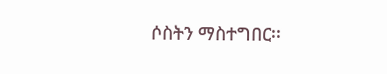ሶስትን ማስተግበር፡፡